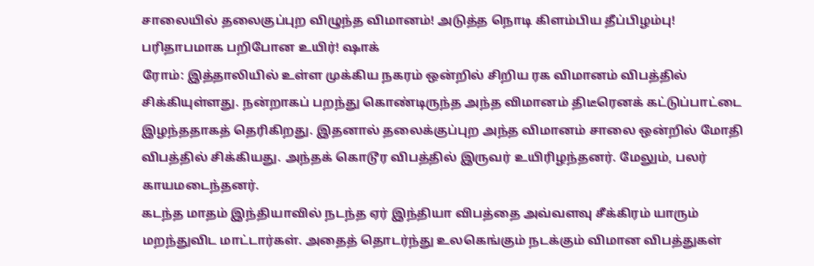சாலையில் தலைகுப்புற விழுந்த விமானம்! அடுத்த நொடி கிளம்பிய தீப்பிழம்பு! பரிதாபமாக பறிபோன உயிர்! ஷாக்
ரோம்: இத்தாலியில் உள்ள முக்கிய நகரம் ஒன்றில் சிறிய ரக விமானம் விபத்தில் சிக்கியுள்ளது. நன்றாகப் பறந்து கொண்டிருந்த அந்த விமானம் திடீரெனக் கட்டுப்பாட்டை இழந்ததாகத் தெரிகிறது. இதனால் தலைக்குப்புற அந்த விமானம் சாலை ஒன்றில் மோதி விபத்தில் சிக்கியது. அந்தக் கொடூர விபத்தில் இருவர் உயிரிழந்தனர். மேலும், பலர் காயமடைந்தனர்.
கடந்த மாதம் இந்தியாவில் நடந்த ஏர் இந்தியா விபத்தை அவ்வளவு சீக்கிரம் யாரும் மறந்துவிட மாட்டார்கள். அதைத் தொடர்ந்து உலகெங்கும் நடக்கும் விமான விபத்துகள்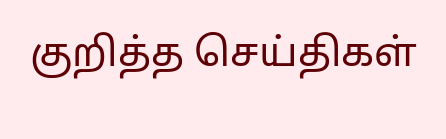குறித்த செய்திகள்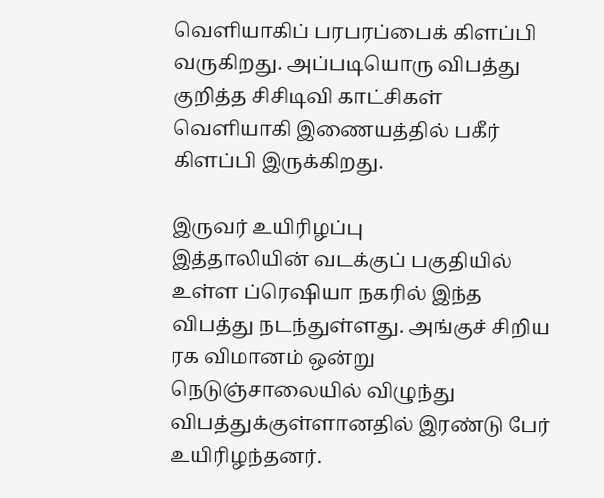வெளியாகிப் பரபரப்பைக் கிளப்பி வருகிறது. அப்படியொரு விபத்து குறித்த சிசிடிவி காட்சிகள் வெளியாகி இணையத்தில் பகீர் கிளப்பி இருக்கிறது.

இருவர் உயிரிழப்பு
இத்தாலியின் வடக்குப் பகுதியில் உள்ள ப்ரெஷியா நகரில் இந்த விபத்து நடந்துள்ளது. அங்குச் சிறிய ரக விமானம் ஒன்று நெடுஞ்சாலையில் விழுந்து விபத்துக்குள்ளானதில் இரண்டு பேர் உயிரிழந்தனர்.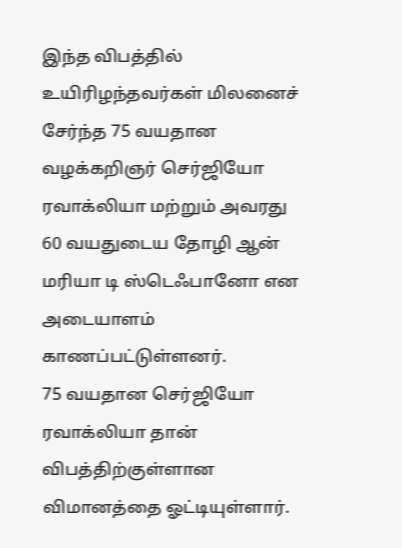இந்த விபத்தில் உயிரிழந்தவர்கள் மிலனைச் சேர்ந்த 75 வயதான வழக்கறிஞர் செர்ஜியோ ரவாக்லியா மற்றும் அவரது 60 வயதுடைய தோழி ஆன் மரியா டி ஸ்டெஃபானோ என அடையாளம் காணப்பட்டுள்ளனர்.
75 வயதான செர்ஜியோ ரவாக்லியா தான் விபத்திற்குள்ளான விமானத்தை ஓட்டியுள்ளார்.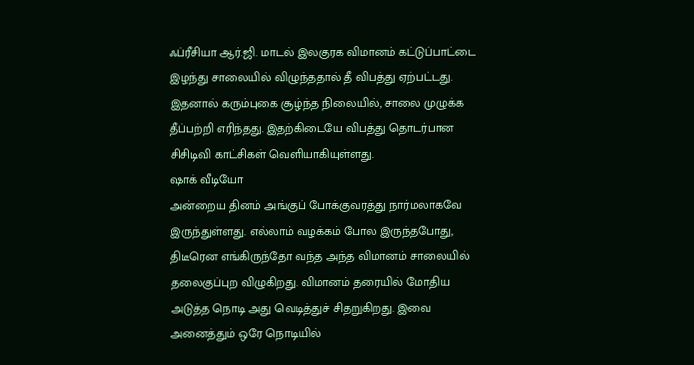ஃப்ரீசியா ஆர்.ஜி. மாடல் இலகுரக விமானம் கட்டுப்பாட்டை இழந்து சாலையில் விழுந்ததால் தீ விபத்து ஏற்பட்டது. இதனால் கரும்புகை சூழ்ந்த நிலையில், சாலை முழுக்க தீப்பற்றி எரிந்தது. இதற்கிடையே விபத்து தொடர்பான சிசிடிவி காட்சிகள் வெளியாகியுள்ளது.
ஷாக் வீடியோ
அன்றைய தினம் அங்குப் போக்குவரத்து நார்மலாகவே இருந்துள்ளது. எல்லாம் வழக்கம் போல இருந்தபோது, திடீரென எங்கிருந்தோ வந்த அந்த விமானம் சாலையில் தலைகுப்புற விழுகிறது. விமானம் தரையில் மோதிய அடுத்த நொடி அது வெடித்துச் சிதறுகிறது. இவை அனைத்தும் ஒரே நொடியில்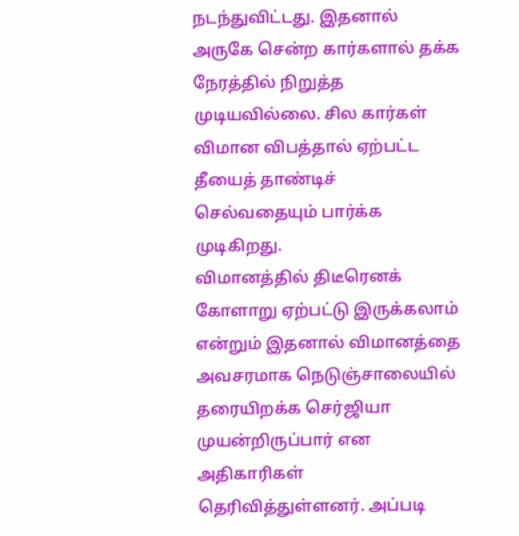நடந்துவிட்டது. இதனால் அருகே சென்ற கார்களால் தக்க நேரத்தில் நிறுத்த முடியவில்லை. சில கார்கள் விமான விபத்தால் ஏற்பட்ட தீயைத் தாண்டிச் செல்வதையும் பார்க்க முடிகிறது.
விமானத்தில் திடீரெனக் கோளாறு ஏற்பட்டு இருக்கலாம் என்றும் இதனால் விமானத்தை அவசரமாக நெடுஞ்சாலையில் தரையிறக்க செர்ஜியா முயன்றிருப்பார் என அதிகாரிகள் தெரிவித்துள்ளனர். அப்படி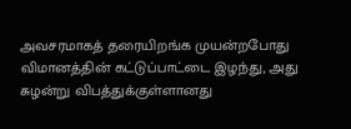அவசரமாகத் தரையிறங்க முயன்றபோது விமானத்தின் கட்டுப்பாட்டை இழந்து, அது சுழன்று விபத்துக்குள்ளானது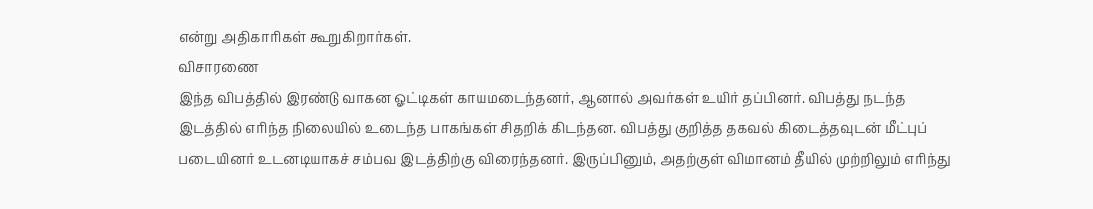என்று அதிகாரிகள் கூறுகிறார்கள்.
விசாரணை
இந்த விபத்தில் இரண்டு வாகன ஓட்டிகள் காயமடைந்தனர், ஆனால் அவர்கள் உயிர் தப்பினர். விபத்து நடந்த இடத்தில் எரிந்த நிலையில் உடைந்த பாகங்கள் சிதறிக் கிடந்தன. விபத்து குறித்த தகவல் கிடைத்தவுடன் மீட்புப் படையினர் உடனடியாகச் சம்பவ இடத்திற்கு விரைந்தனர். இருப்பினும், அதற்குள் விமானம் தீயில் முற்றிலும் எரிந்து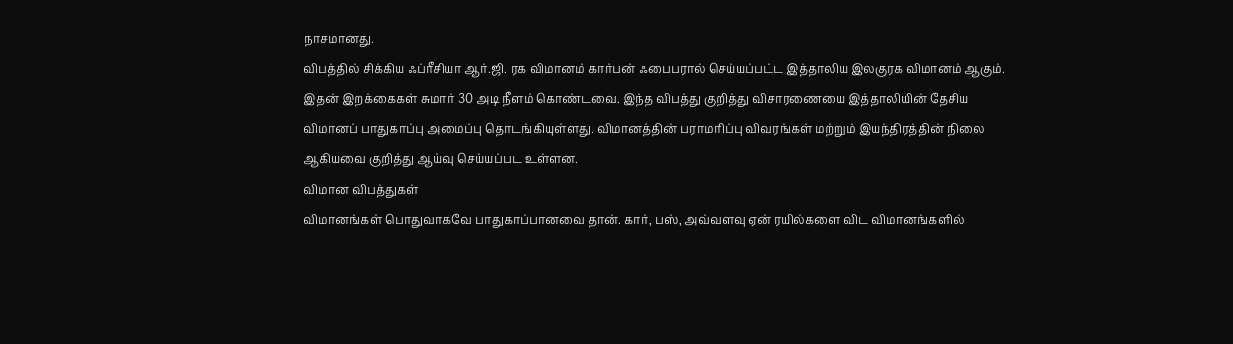நாசமானது.
விபத்தில் சிக்கிய ஃப்ரீசியா ஆர்.ஜி. ரக விமானம் கார்பன் ஃபைபரால் செய்யப்பட்ட இத்தாலிய இலகுரக விமானம் ஆகும். இதன் இறக்கைகள் சுமார் 30 அடி நீளம் கொண்டவை. இந்த விபத்து குறித்து விசாரணையை இத்தாலியின் தேசிய விமானப் பாதுகாப்பு அமைப்பு தொடங்கியுள்ளது. விமானத்தின் பராமரிப்பு விவரங்கள் மற்றும் இயந்திரத்தின் நிலை ஆகியவை குறித்து ஆய்வு செய்யப்பட உள்ளன.
விமான விபத்துகள்
விமானங்கள் பொதுவாகவே பாதுகாப்பானவை தான். கார், பஸ், அவ்வளவு ஏன் ரயில்களை விட விமானங்களில்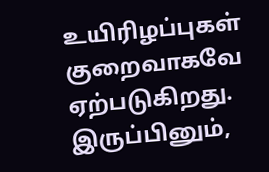உயிரிழப்புகள் குறைவாகவே ஏற்படுகிறது. இருப்பினும்,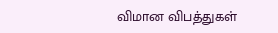விமான விபத்துகள்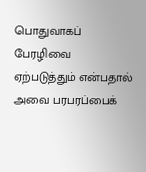பொதுவாகப் பேரழிவை ஏற்படுத்தும் என்பதால் அவை பரபரப்பைக்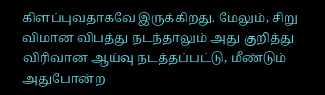கிளப்புவதாகவே இருக்கிறது. மேலும், சிறு விமான விபத்து நடந்தாலும் அது குறித்து விரிவான ஆய்வு நடத்தப்பட்டு, மீண்டும் அதுபோன்ற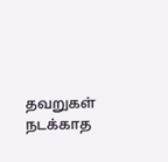தவறுகள் நடக்காத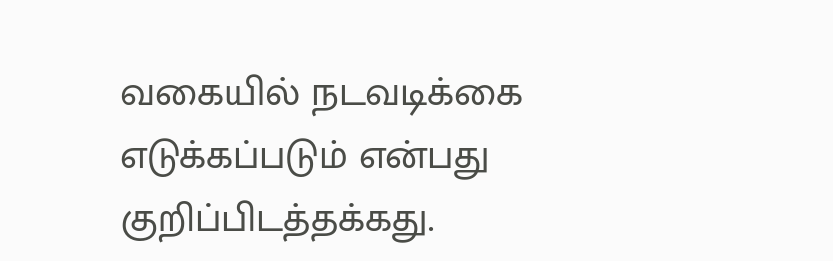வகையில் நடவடிக்கை எடுக்கப்படும் என்பது குறிப்பிடத்தக்கது.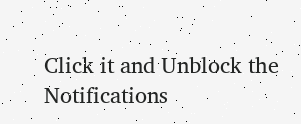Click it and Unblock the Notifications